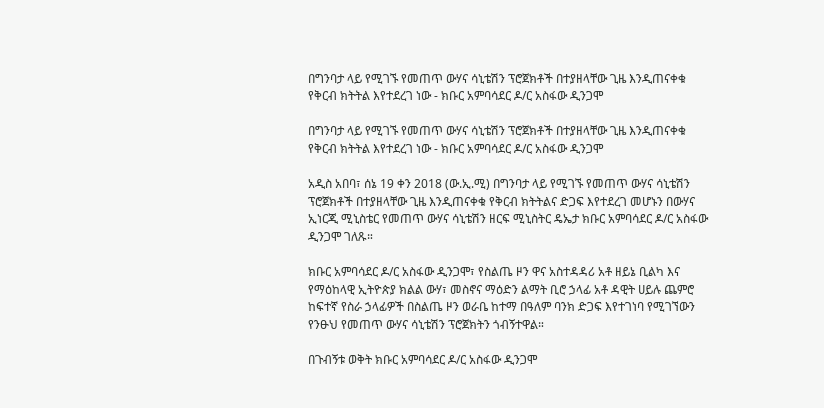በግንባታ ላይ የሚገኙ የመጠጥ ውሃና ሳኒቴሽን ፕሮጀክቶች በተያዘላቸው ጊዜ እንዲጠናቀቁ የቅርብ ክትትል እየተደረገ ነው - ክቡር አምባሳደር ዶ/ር አስፋው ዲንጋሞ

በግንባታ ላይ የሚገኙ የመጠጥ ውሃና ሳኒቴሽን ፕሮጀክቶች በተያዘላቸው ጊዜ እንዲጠናቀቁ የቅርብ ክትትል እየተደረገ ነው - ክቡር አምባሳደር ዶ/ር አስፋው ዲንጋሞ

አዲስ አበባ፣ ሰኔ 19 ቀን 2018 (ው.ኢ.ሚ) በግንባታ ላይ የሚገኙ የመጠጥ ውሃና ሳኒቴሽን ፕሮጀክቶች በተያዘላቸው ጊዜ እንዲጠናቀቁ የቅርብ ክትትልና ድጋፍ እየተደረገ መሆኑን በውሃና ኢነርጂ ሚኒስቴር የመጠጥ ውሃና ሳኒቴሽን ዘርፍ ሚኒስትር ዴኤታ ክቡር አምባሳደር ዶ/ር አስፋው ዲንጋሞ ገለጹ።

ክቡር አምባሳደር ዶ/ር አስፋው ዲንጋሞ፣ የስልጤ ዞን ዋና አስተዳዳሪ አቶ ዘይኔ ቢልካ እና የማዕከላዊ ኢትዮጵያ ክልል ውሃ፣ መስኖና ማዕድን ልማት ቢሮ ኃላፊ አቶ ዳዊት ሀይሉ ጨምሮ ከፍተኛ የስራ ኃላፊዎች በስልጤ ዞን ወራቤ ከተማ በዓለም ባንክ ድጋፍ እየተገነባ የሚገኘውን የንፁህ የመጠጥ ውሃና ሳኒቴሽን ፕሮጀክትን ጎብኝተዋል።

በጉብኝቱ ወቅት ክቡር አምባሳደር ዶ/ር አስፋው ዲንጋሞ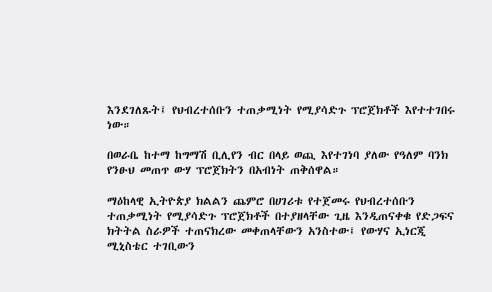እንደገለጹት፤ የህብረተሰቡን ተጠቃሚነት የሚያሳድጉ ፕሮጀክቶች እየተተገበሩ ነው።

በወራቤ ከተማ ከግማሽ ቢሊየን ብር በላይ ወጪ እየተገነባ ያለው የዓለም ባንክ የንፁህ መጠጥ ውሃ ፕሮጀክትን በአብነት ጠቅሰዋል።

ማዕከላዊ ኢትዮጵያ ክልልን ጨምሮ በሀገሪቱ የተጀመሩ የህብረተሰቡን ተጠቃሚነት የሚያሳድጉ ፕሮጀክቶች በተያዘላቸው ጊዜ እንዲጠናቀቁ የድጋፍና ክትትል ስራዎች ተጠናክረው መቀጠላቸውን አንስተው፤ የውሃና ኢነርጂ ሚኒስቴር ተገቢውን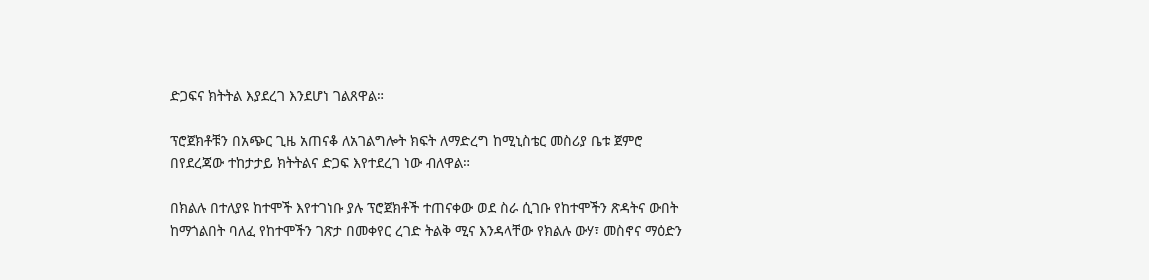ድጋፍና ክትትል እያደረገ እንደሆነ ገልጸዋል።

ፕሮጀክቶቹን በአጭር ጊዜ አጠናቆ ለአገልግሎት ክፍት ለማድረግ ከሚኒስቴር መስሪያ ቤቱ ጀምሮ በየደረጃው ተከታታይ ክትትልና ድጋፍ እየተደረገ ነው ብለዋል።

በክልሉ በተለያዩ ከተሞች እየተገነቡ ያሉ ፕሮጀክቶች ተጠናቀው ወደ ስራ ሲገቡ የከተሞችን ጽዳትና ውበት ከማጎልበት ባለፈ የከተሞችን ገጽታ በመቀየር ረገድ ትልቅ ሚና እንዳላቸው የክልሉ ውሃ፣ መስኖና ማዕድን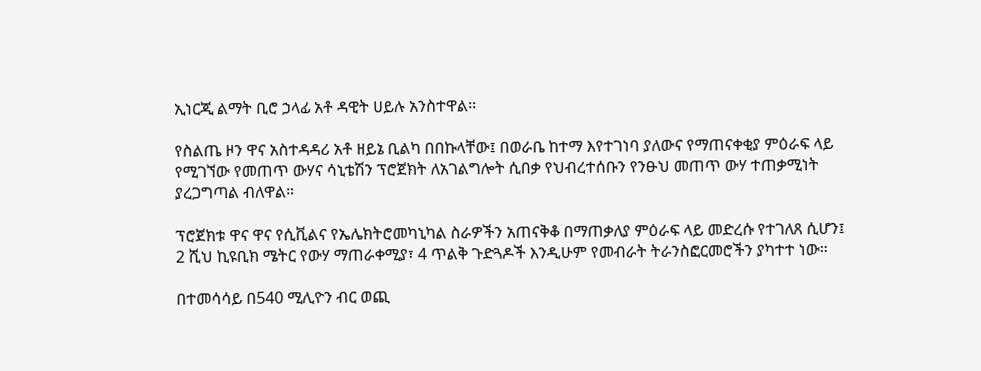ኢነርጂ ልማት ቢሮ ኃላፊ አቶ ዳዊት ሀይሉ አንስተዋል፡፡

የስልጤ ዞን ዋና አስተዳዳሪ አቶ ዘይኔ ቢልካ በበኩላቸው፤ በወራቤ ከተማ እየተገነባ ያለውና የማጠናቀቂያ ምዕራፍ ላይ የሚገኘው የመጠጥ ውሃና ሳኒቴሽን ፕሮጀክት ለአገልግሎት ሲበቃ የህብረተሰቡን የንፁህ መጠጥ ውሃ ተጠቃሚነት ያረጋግጣል ብለዋል።

ፕሮጀክቱ ዋና ዋና የሲቪልና የኤሌክትሮመካኒካል ስራዎችን አጠናቅቆ በማጠቃለያ ምዕራፍ ላይ መድረሱ የተገለጸ ሲሆን፤ 2 ሺህ ኪዩቢክ ሜትር የውሃ ማጠራቀሚያ፣ 4 ጥልቅ ጉድጓዶች እንዲሁም የመብራት ትራንስፎርመሮችን ያካተተ ነው።

በተመሳሳይ በ540 ሚሊዮን ብር ወጪ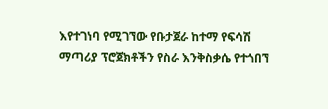እየተገነባ የሚገኘው የቡታጀራ ከተማ የፍሳሽ ማጣሪያ ፕሮጀክቶችን የስራ እንቅስቃሴ የተጎበኘ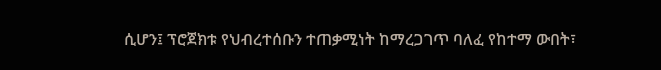ሲሆን፤ ፕሮጀክቱ የህብረተሰቡን ተጠቃሚነት ከማረጋገጥ ባለፈ የከተማ ውበት፣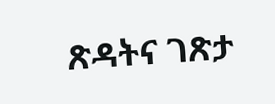ጽዳትና ገጽታ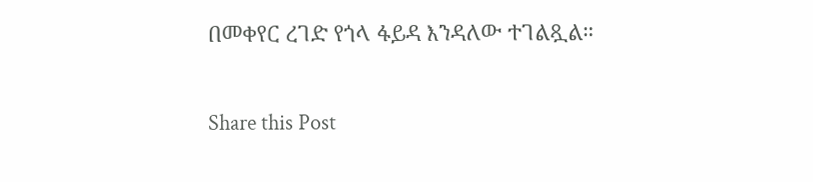በመቀየር ረገድ የጎላ ፋይዳ እንዳለው ተገልጿል።

Share this Post